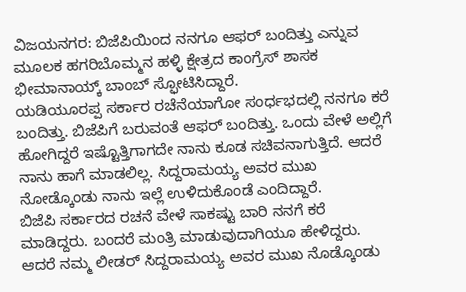ವಿಜಯನಗರ: ಬಿಜೆಪಿಯಿಂದ ನನಗೂ ಆಫರ್‌ ಬಂದಿತ್ತು ಎನ್ನುವ ಮೂಲಕ ಹಗರಿಬೊಮ್ಮನ ಹಳ್ಳಿ ಕ್ಷೇತ್ರದ ಕಾಂಗ್ರೆಸ್‌ ಶಾಸಕ ಭೀಮಾನಾಯ್ಕ್ ಬಾಂಬ್‌ ಸ್ಫೋಟಿಸಿದ್ದಾರೆ.
ಯಡಿಯೂರಪ್ಪ ಸರ್ಕಾರ ರಚೆನೆಯಾಗೋ ಸಂರ್ಧಭದಲ್ಲಿ ನನಗೂ ಕರೆ ಬಂದಿತ್ತು. ಬಿಜೆಪಿಗೆ ಬರುವಂತೆ ಆಫರ್‌ ಬಂದಿತ್ತು. ಒಂದು ವೇಳೆ ಅಲ್ಲಿಗೆ ಹೋಗಿದ್ದರೆ ಇಷ್ಟೊತ್ತಿಗಾಗದೇ ನಾನು ಕೂಡ ಸಚಿವನಾಗುತ್ತಿದೆ. ಆದರೆ ನಾನು ಹಾಗೆ ಮಾಡಲಿಲ್ಲ. ಸಿದ್ದರಾಮಯ್ಯ ಅವರ ಮುಖ ನೋಡ್ಕೊಂಡು ನಾನು ಇಲ್ಲೆ ಉಳಿದುಕೊಂಡೆ ಎಂದಿದ್ದಾರೆ.
ಬಿಜೆಪಿ ಸರ್ಕಾರದ ರಚನೆ ವೇಳೆ ಸಾಕಷ್ಟು ಬಾರಿ ನನಗೆ ಕರೆ ಮಾಡಿದ್ದರು. ಬಂದರೆ ಮಂತ್ರಿ ಮಾಡುವುದಾಗಿಯೂ ಹೇಳಿದ್ದರು. ಆದರೆ ನಮ್ಮ ಲೀಡರ್ ಸಿದ್ದರಾಮಯ್ಯ ಅವರ ಮುಖ ನೊಡ್ಕೊಂಡು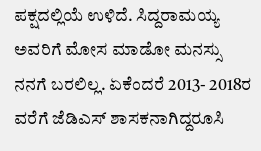ಪಕ್ಷದಲ್ಲಿಯೆ ಉಳಿದೆ. ಸಿದ್ದರಾಮಯ್ಯ ಅವರಿಗೆ ಮೋಸ ಮಾಡೋ ಮನಸ್ಸು ನನಗೆ ಬರಲಿಲ್ಲ. ಏಕೆಂದರೆ 2013- 2018ರ ವರೆಗೆ ಜೆಡಿಎಸ್ ಶಾಸಕನಾಗಿದ್ದರೂಸಿ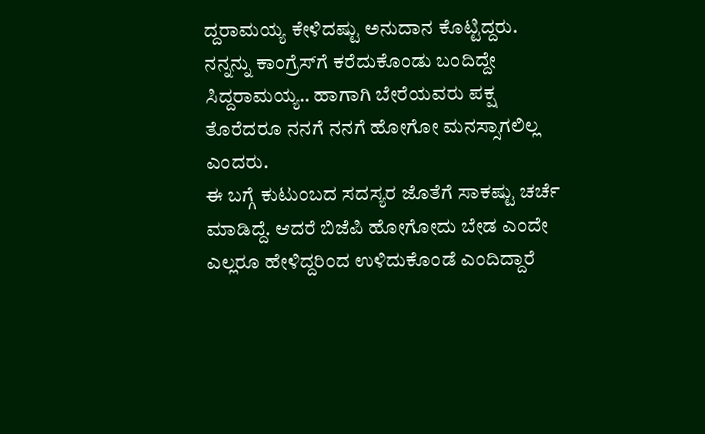ದ್ದರಾಮಯ್ಯ ಕೇಳಿದಷ್ಟು ಅನುದಾನ ಕೊಟ್ಟಿದ್ದರು. ನನ್ನನ್ನು ಕಾಂಗ್ರೆಸ್‌ಗೆ ಕರೆದುಕೊಂಡು ಬಂದಿದ್ದೇ ಸಿದ್ದರಾಮಯ್ಯ.. ಹಾಗಾಗಿ ಬೇರೆಯವರು ಪಕ್ಷ ತೊರೆದರೂ ನನಗೆ ನನಗೆ ಹೋಗೋ ಮನಸ್ಸಾಗಲಿಲ್ಲ ಎಂದರು.
ಈ ಬಗ್ಗೆ ಕುಟುಂಬದ ಸದಸ್ಯರ ಜೊತೆಗೆ ಸಾಕಷ್ಟು ಚರ್ಚೆ ಮಾಡಿದ್ದೆ. ಆದರೆ ಬಿಜೆಪಿ ಹೋಗೋದು ಬೇಡ ಎಂದೇ ಎಲ್ಲರೂ ಹೇಳಿದ್ದರಿಂದ ಉಳಿದುಕೊಂಡೆ ಎಂದಿದ್ದಾರೆ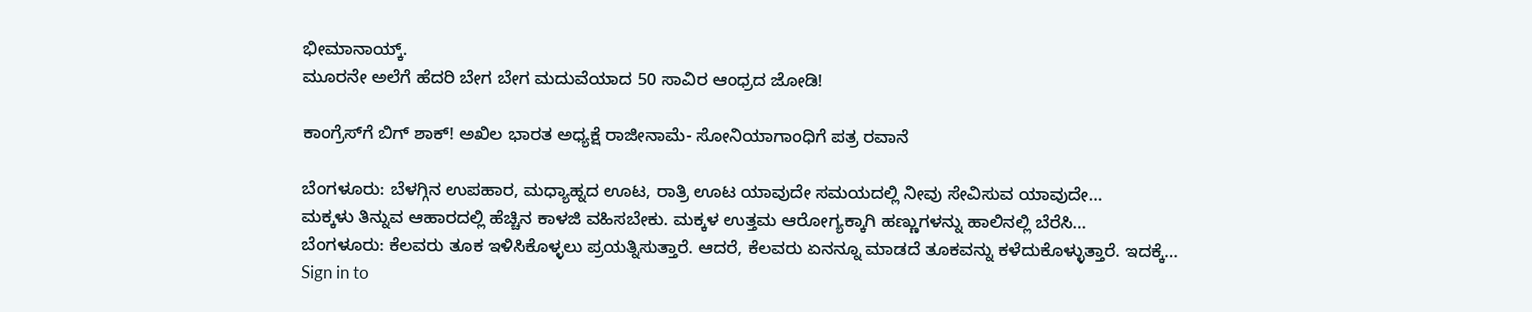ಭೀಮಾನಾಯ್ಕ್.
ಮೂರನೇ ಅಲೆಗೆ ಹೆದರಿ ಬೇಗ ಬೇಗ ಮದುವೆಯಾದ 50 ಸಾವಿರ ಆಂಧ್ರದ ಜೋಡಿ!

ಕಾಂಗ್ರೆಸ್‌ಗೆ ಬಿಗ್‌ ಶಾಕ್‌! ಅಖಿಲ ಭಾರತ ಅಧ್ಯಕ್ಷೆ ರಾಜೀನಾಮೆ- ಸೋನಿಯಾಗಾಂಧಿಗೆ ಪತ್ರ ರವಾನೆ

ಬೆಂಗಳೂರು: ಬೆಳಗ್ಗಿನ ಉಪಹಾರ, ಮಧ್ಯಾಹ್ನದ ಊಟ, ರಾತ್ರಿ ಊಟ ಯಾವುದೇ ಸಮಯದಲ್ಲಿ ನೀವು ಸೇವಿಸುವ ಯಾವುದೇ…
ಮಕ್ಕಳು ತಿನ್ನುವ ಆಹಾರದಲ್ಲಿ ಹೆಚ್ಚಿನ ಕಾಳಜಿ ವಹಿಸಬೇಕು. ಮಕ್ಕಳ ಉತ್ತಮ ಆರೋಗ್ಯಕ್ಕಾಗಿ ಹಣ್ಣುಗಳನ್ನು ಹಾಲಿನಲ್ಲಿ ಬೆರೆಸಿ…
ಬೆಂಗಳೂರು: ಕೆಲವರು ತೂಕ ಇಳಿಸಿಕೊಳ್ಳಲು ಪ್ರಯತ್ನಿಸುತ್ತಾರೆ. ಆದರೆ, ಕೆಲವರು ಏನನ್ನೂ ಮಾಡದೆ ತೂಕವನ್ನು ಕಳೆದುಕೊಳ್ಳುತ್ತಾರೆ. ಇದಕ್ಕೆ…
Sign in to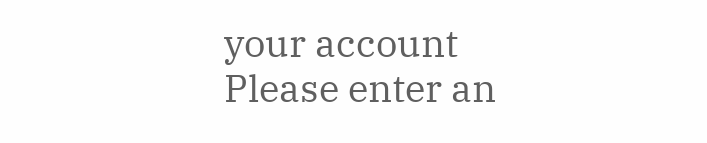your account
Please enter an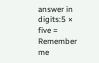answer in digits:5 × five =
Remember me